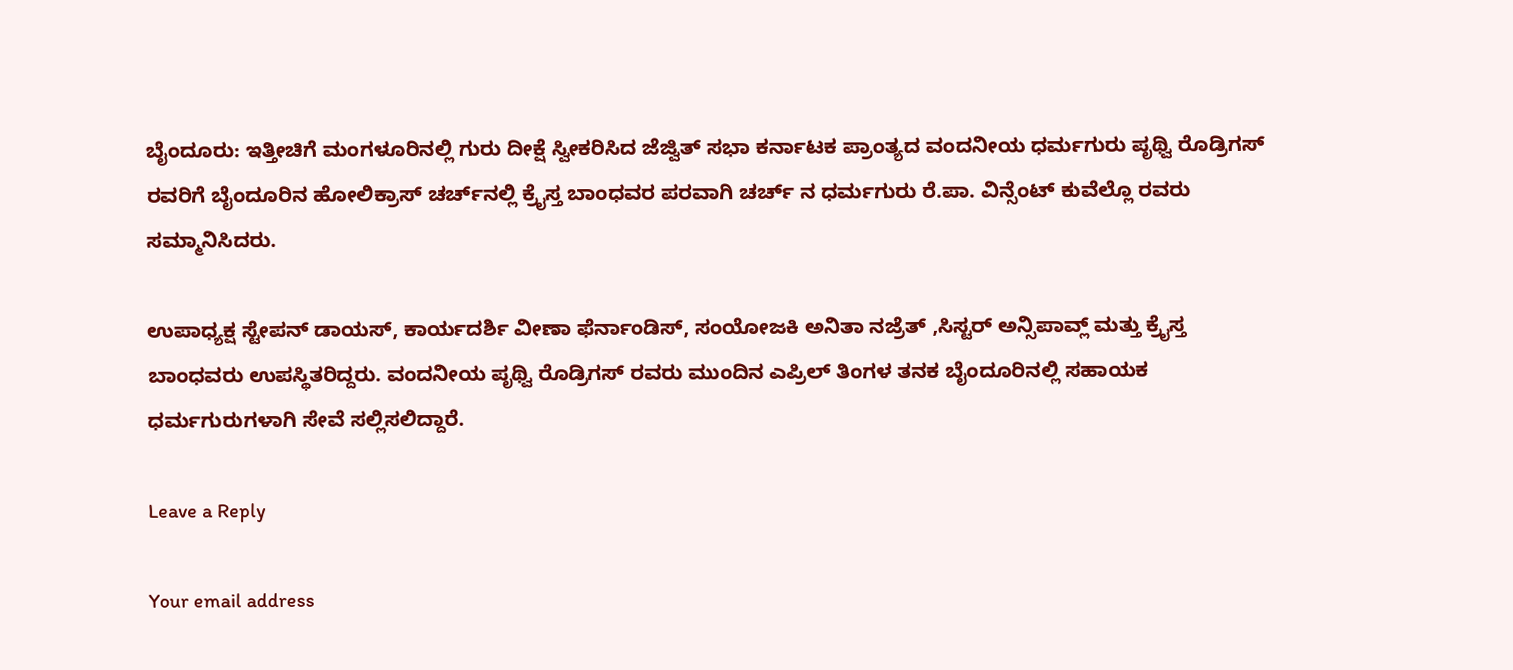ಬೈಂದೂರು: ಇತ್ತೀಚಿಗೆ ಮಂಗಳೂರಿನಲ್ಲಿ ಗುರು ದೀಕ್ಷೆ ಸ್ವೀಕರಿಸಿದ ಜೆಜ್ವಿತ್‌ ಸಭಾ ಕರ್ನಾಟಕ ಪ್ರಾಂತ್ಯದ ವಂದನೀಯ ಧರ್ಮಗುರು ಪೃಥ್ವಿ ರೊಡ್ರಿಗಸ್‌ ರವರಿಗೆ ಬೈಂದೂರಿನ ಹೋಲಿಕ್ರಾಸ್‌ ಚರ್ಚ್‌ನಲ್ಲಿ ಕ್ರೈಸ್ತ ಬಾಂಧವರ ಪರವಾಗಿ ಚರ್ಚ್ ನ ಧರ್ಮಗುರು ರೆ.ಪಾ. ವಿನ್ಸೆಂಟ್‌ ಕುವೆಲ್ಲೊ ರವರು ಸಮ್ಮಾನಿಸಿದರು.

ಉಪಾಧ್ಯಕ್ಷ ಸ್ಟೇಪನ್‌ ಡಾಯಸ್‌, ಕಾರ್ಯದರ್ಶಿ ವೀಣಾ ಫೆರ್ನಾಂಡಿಸ್‌, ಸಂಯೋಜಕಿ ಅನಿತಾ ನಜ್ರೆತ್‌ ,ಸಿಸ್ಟರ್‌ ಅನ್ಸಿಪಾವ್ಲ್‌ ಮತ್ತು ಕ್ರೈಸ್ತ ಬಾಂಧವರು ಉಪಸ್ಥಿತರಿದ್ದರು. ವಂದನೀಯ ಪೃಥ್ವಿ ರೊಡ್ರಿಗಸ್‌ ರವರು ಮುಂದಿನ ಎಪ್ರಿಲ್‌ ತಿಂಗಳ ತನಕ ಬೈಂದೂರಿನಲ್ಲಿ ಸಹಾಯಕ ಧರ್ಮಗುರುಗಳಾಗಿ ಸೇವೆ ಸಲ್ಲಿಸಲಿದ್ದಾರೆ.

Leave a Reply

Your email address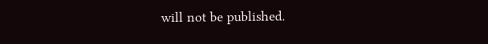will not be published.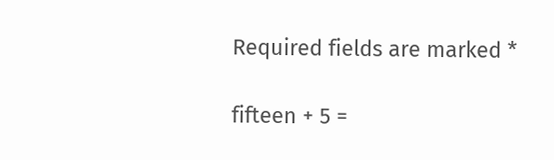Required fields are marked *

fifteen + 5 =